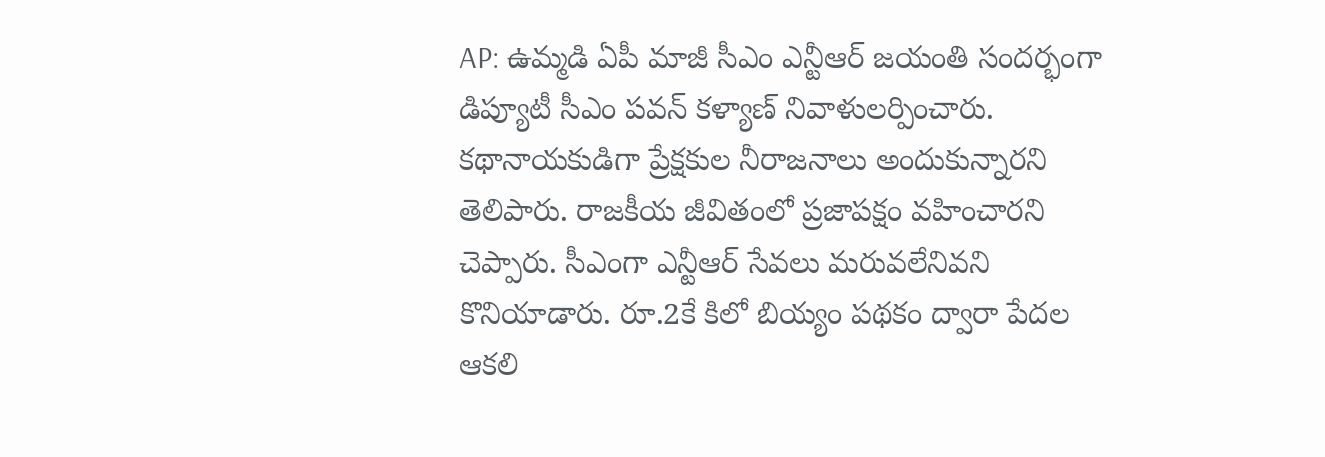AP: ఉమ్మడి ఏపీ మాజీ సీఎం ఎన్టీఆర్ జయంతి సందర్భంగా డిప్యూటీ సీఎం పవన్ కళ్యాణ్ నివాళులర్పించారు. కథానాయకుడిగా ప్రేక్షకుల నీరాజనాలు అందుకున్నారని తెలిపారు. రాజకీయ జీవితంలో ప్రజాపక్షం వహించారని చెప్పారు. సీఎంగా ఎన్టీఆర్ సేవలు మరువలేనివని కొనియాడారు. రూ.2కే కిలో బియ్యం పథకం ద్వారా పేదల ఆకలి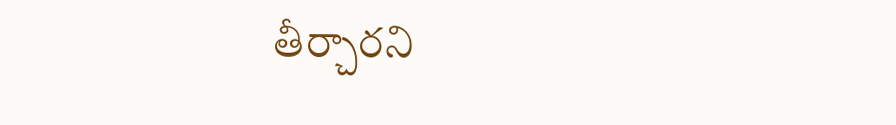తీర్చారని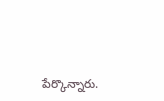పేర్కొన్నారు.